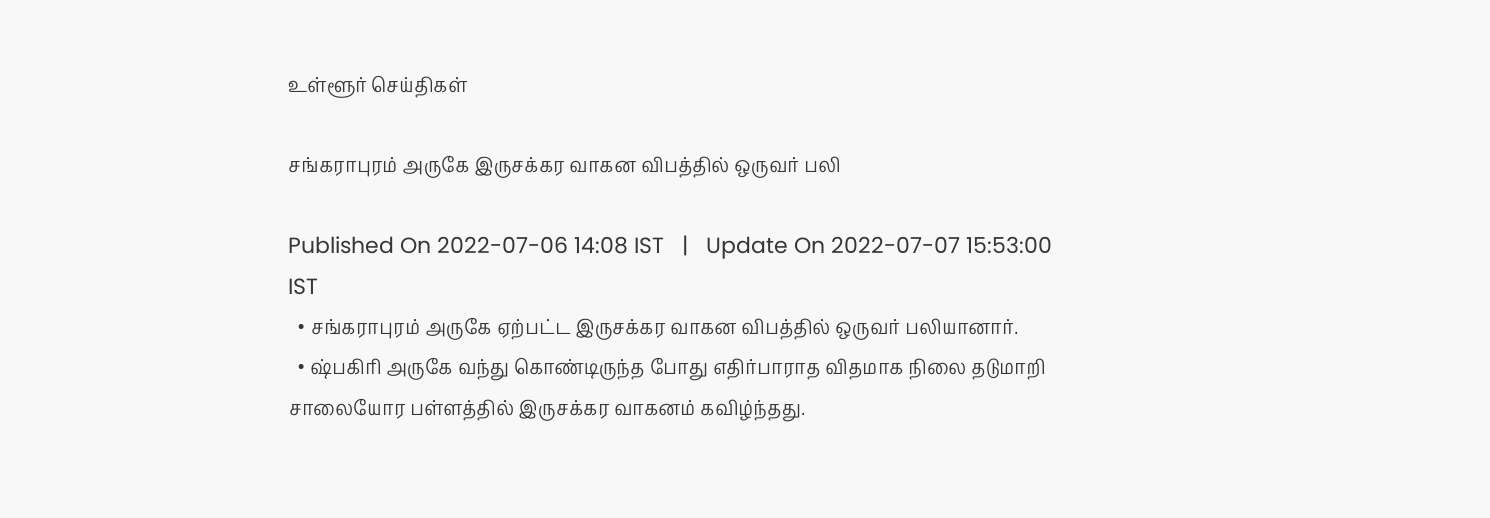உள்ளூர் செய்திகள்

சங்கராபுரம் அருகே இருசக்கர வாகன விபத்தில் ஒருவர் பலி

Published On 2022-07-06 14:08 IST   |   Update On 2022-07-07 15:53:00 IST
  • சங்கராபுரம் அருகே ஏற்பட்ட இருசக்கர வாகன விபத்தில் ஒருவர் பலியானார்.
  • ஷ்பகிரி அருகே வந்து கொண்டிருந்த போது எதிர்பாராத விதமாக நிலை தடுமாறி சாலையோர பள்ளத்தில் இருசக்கர வாகனம் கவிழ்ந்தது.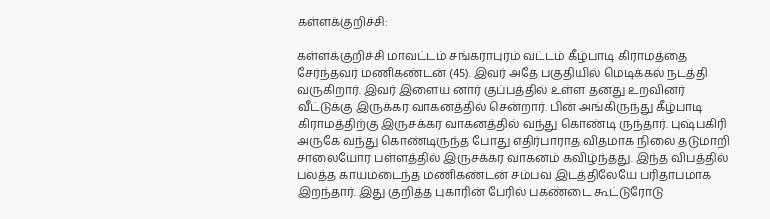கள்ளக்குறிச்சி:

கள்ளக்குறிச்சி மாவட்டம் சங்கராபுரம் வட்டம் கீழ்பாடி கிராமத்தை சேர்ந்தவர் மணிகண்டன் (45). இவர் அதே பகுதியில் மெடிக்கல் நடத்தி வருகிறார். இவர் இளைய னார் குப்பத்தில் உள்ள தனது உறவினர் வீட்டுக்கு இருக்கர வாகனத்தில் சென்றார். பின் அங்கிருந்து கீழ்பாடி கிராமத்திற்கு இருசக்கர வாகனத்தில் வந்து கொண்டி ருந்தார். புஷ்பகிரி அருகே வந்து கொண்டிருந்த போது எதிர்பாராத விதமாக நிலை தடுமாறி சாலையோர பள்ளத்தில் இருசக்கர வாகனம் கவிழ்ந்தது. இந்த விபத்தில் பலத்த காயமடைந்த மணிகண்டன் சம்பவ இடத்திலேயே பரிதாபமாக இறந்தார். இது குறித்த புகாரின் பேரில் பகண்டை கூட்டுரோடு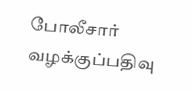போலீசார் வழக்குப்பதிவு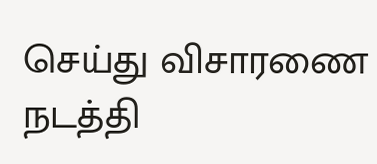செய்து விசாரணை நடத்தி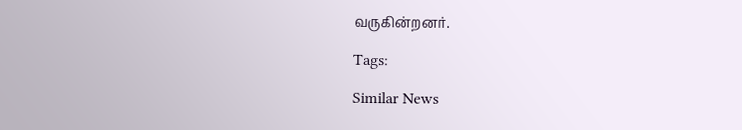வருகின்றனர்.

Tags:

Similar News